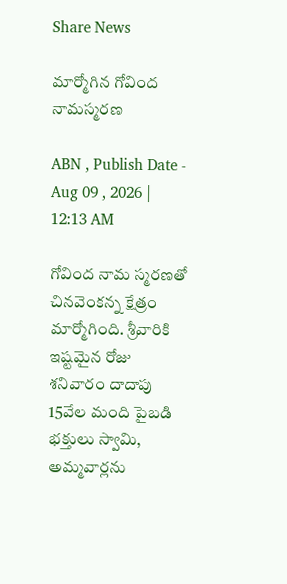Share News

మార్మోగిన గోవింద నామస్మరణ

ABN , Publish Date - Aug 09 , 2026 | 12:13 AM

గోవింద నామ స్మరణతో చినవెంకన్న క్షేత్రం మార్మోగింది. శ్రీవారికి ఇష్టమైన రోజు శనివారం దాదాపు 15వేల మంది పైబడి భక్తులు స్వామి, అమ్మవార్లను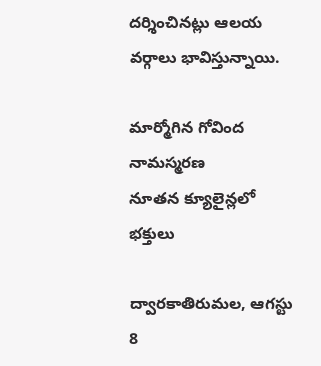దర్శించినట్లు ఆలయ వర్గాలు భావిస్తున్నాయి.

మార్మోగిన గోవింద నామస్మరణ
నూతన క్యూలైన్లలో భక్తులు

ద్వారకాతిరుమల, ఆగస్టు 8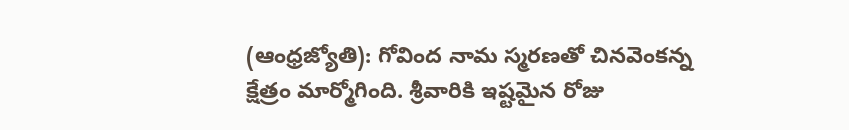(ఆంధ్రజ్యోతి): గోవింద నామ స్మరణతో చినవెంకన్న క్షేత్రం మార్మోగింది. శ్రీవారికి ఇష్టమైన రోజు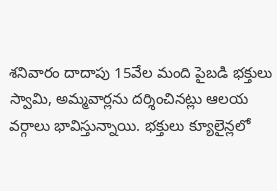శనివారం దాదాపు 15వేల మంది పైబడి భక్తులు స్వామి, అమ్మవార్లను దర్శించినట్లు ఆలయ వర్గాలు భావిస్తున్నాయి. భక్తులు క్యూలైన్లలో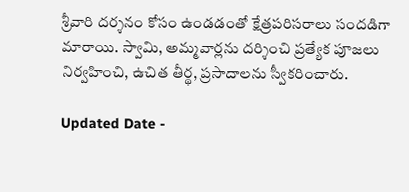శ్రీవారి దర్శనం కోసం ఉండడంతో క్షేత్రపరిసరాలు సందడిగా మారాయి. స్వామి, అమ్మవార్లను దర్శించి ప్రత్యేక పూజలు నిర్వహించి, ఉచిత తీర్థ, ప్రసాదాలను స్వీకరించారు.

Updated Date -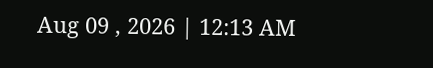Aug 09 , 2026 | 12:13 AM